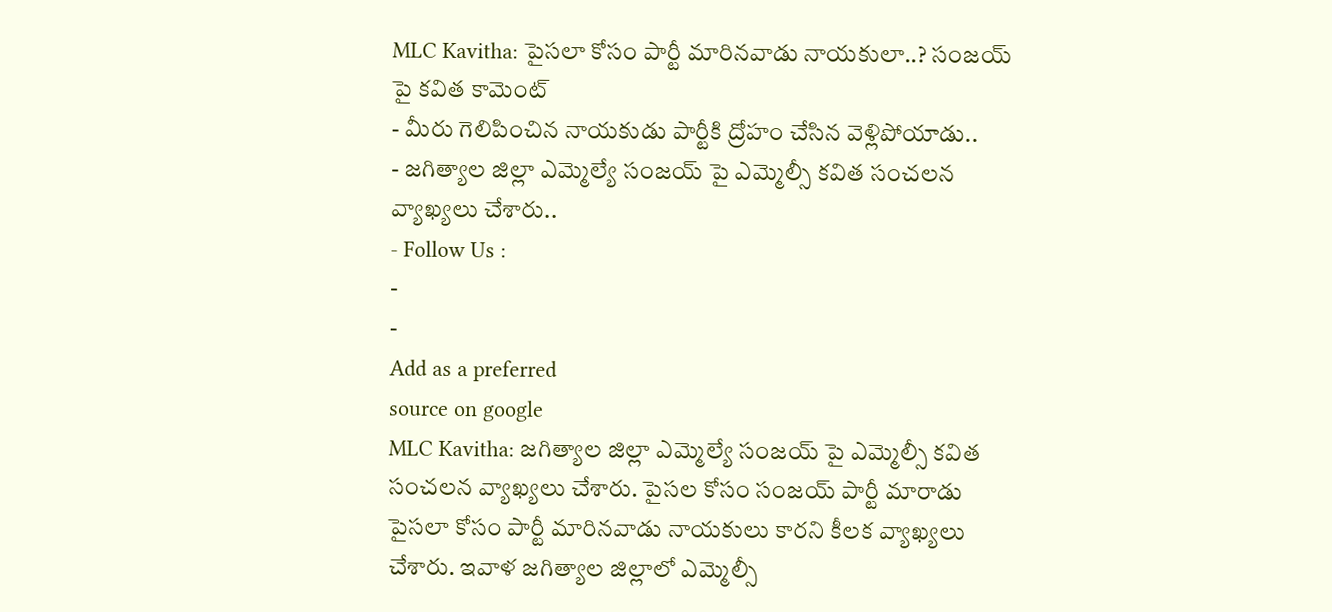MLC Kavitha: పైసలా కోసం పార్టీ మారినవాడు నాయకులా..? సంజయ్ పై కవిత కామెంట్
- మీరు గెలిపించిన నాయకుడు పార్టీకి ద్రోహం చేసిన వెళ్లిపోయాడు..
- జగిత్యాల జిల్లా ఎమ్మెల్యే సంజయ్ పై ఎమ్మెల్సీ కవిత సంచలన వ్యాఖ్యలు చేశారు..
- Follow Us :
-
-
Add as a preferred
source on google
MLC Kavitha: జగిత్యాల జిల్లా ఎమ్మెల్యే సంజయ్ పై ఎమ్మెల్సీ కవిత సంచలన వ్యాఖ్యలు చేశారు. పైసల కోసం సంజయ్ పార్టీ మారాడు పైసలా కోసం పార్టీ మారినవాడు నాయకులు కారని కీలక వ్యాఖ్యలు చేశారు. ఇవాళ జగిత్యాల జిల్లాలో ఎమ్మెల్సీ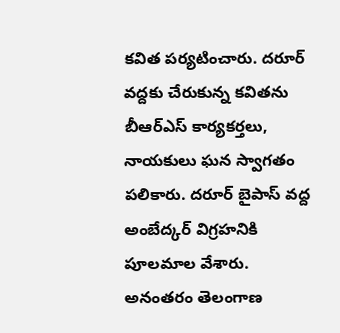కవిత పర్యటించారు. దరూర్ వద్దకు చేరుకున్న కవితను బీఆర్ఎస్ కార్యకర్తలు, నాయకులు ఘన స్వాగతం పలికారు. దరూర్ బైపాస్ వద్ద అంబేద్కర్ విగ్రహనికి పూలమాల వేశారు. అనంతరం తెలంగాణ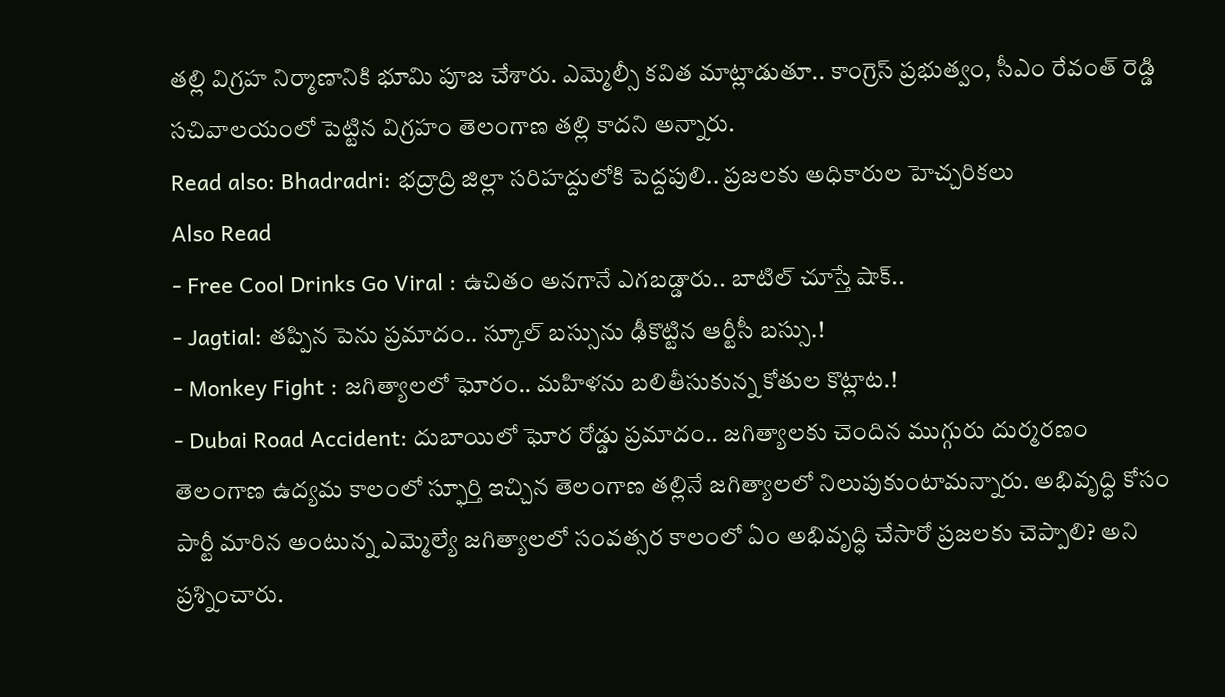తల్లి విగ్రహ నిర్మాణానికి భూమి పూజ చేశారు. ఎమ్మెల్సీ కవిత మాట్లాడుతూ.. కాంగ్రెస్ ప్రభుత్వం, సీఎం రేవంత్ రెడ్డి సచివాలయంలో పెట్టిన విగ్రహం తెలంగాణ తల్లి కాదని అన్నారు.
Read also: Bhadradri: భద్రాద్రి జిల్లా సరిహద్దులోకి పెద్దపులి.. ప్రజలకు అధికారుల హెచ్చరికలు
Also Read
- Free Cool Drinks Go Viral : ఉచితం అనగానే ఎగబడ్డారు.. బాటిల్ చూస్తే షాక్..
- Jagtial: తప్పిన పెను ప్రమాదం.. స్కూల్ బస్సును ఢీకొట్టిన ఆర్టీసీ బస్సు.!
- Monkey Fight : జగిత్యాలలో ఘోరం.. మహిళను బలితీసుకున్న కోతుల కొట్లాట.!
- Dubai Road Accident: దుబాయిలో ఘోర రోడ్డు ప్రమాదం.. జగిత్యాలకు చెందిన ముగ్గురు దుర్మరణం
తెలంగాణ ఉద్యమ కాలంలో స్ఫూర్తి ఇచ్చిన తెలంగాణ తల్లినే జగిత్యాలలో నిలుపుకుంటామన్నారు. అభివృద్ధి కోసం పార్టీ మారిన అంటున్న ఎమ్మెల్యే జగిత్యాలలో సంవత్సర కాలంలో ఏం అభివృద్ధి చేసారో ప్రజలకు చెప్పాలి? అని ప్రశ్నించారు.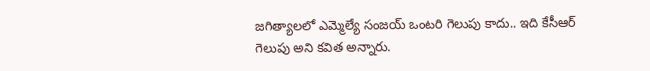జగిత్యాలలో ఎమ్మెల్యే సంజయ్ ఒంటరి గెలుపు కాదు.. ఇది కేసీఆర్ గెలుపు అని కవిత అన్నారు.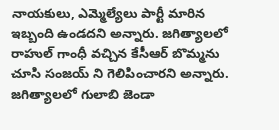నాయకులు, ఎమ్మెల్యేలు పార్టీ మారిన ఇబ్బంది ఉండదని అన్నారు. జగిత్యాలలో రాహుల్ గాంధీ వచ్చిన కేసీఆర్ బొమ్మను చూసి సంజయ్ ని గెలిపించారని అన్నారు. జగిత్యాలలో గులాబి జెండా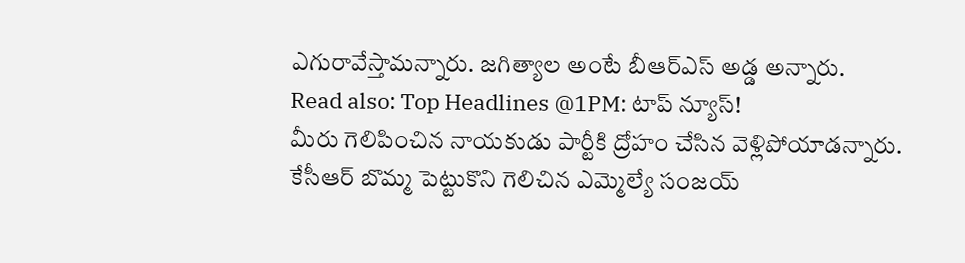ఎగురావేస్తామన్నారు. జగిత్యాల అంటే బీఆర్ఎస్ అడ్డ అన్నారు.
Read also: Top Headlines @1PM: టాప్ న్యూస్!
మీరు గెలిపించిన నాయకుడు పార్టీకి ద్రోహం చేసిన వెళ్లిపోయాడన్నారు. కేసీఆర్ బొమ్మ పెట్టుకొని గెలిచిన ఎమ్మెల్యే సంజయ్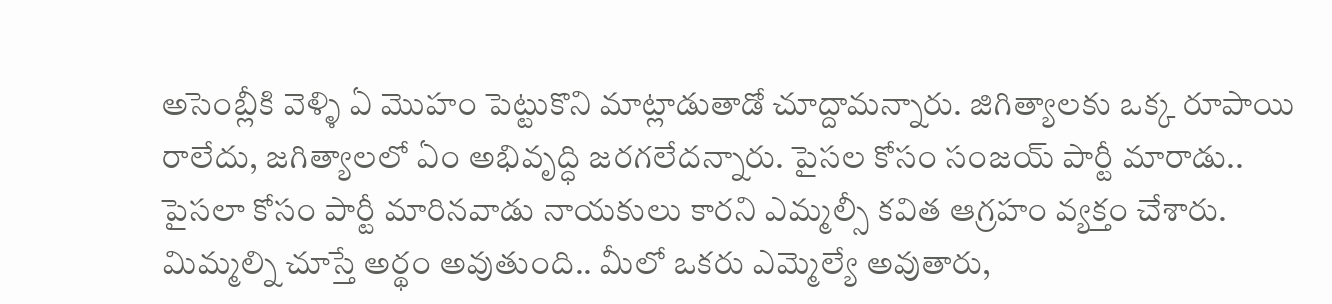అసెంబ్లీకి వెళ్ళి ఏ మొహం పెట్టుకొని మాట్లాడుతాడో చూద్దామన్నారు. జిగిత్యాలకు ఒక్క రూపాయి రాలేదు, జగిత్యాలలో ఏం అభివృద్ధి జరగలేదన్నారు. పైసల కోసం సంజయ్ పార్టీ మారాడు.. పైసలా కోసం పార్టీ మారినవాడు నాయకులు కారని ఎమ్మల్సీ కవిత ఆగ్రహం వ్యక్తం చేశారు. మిమ్మల్ని చూస్తే అర్థం అవుతుంది.. మీలో ఒకరు ఎమ్మెల్యే అవుతారు,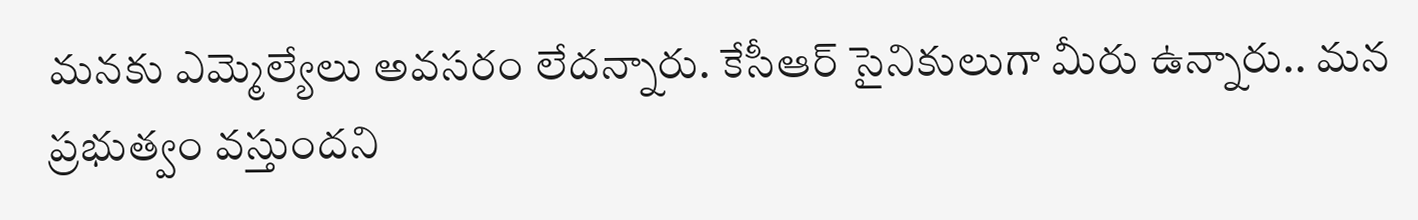మనకు ఎమ్మెల్యేలు అవసరం లేదన్నారు. కేసీఆర్ సైనికులుగా మీరు ఉన్నారు.. మన ప్రభుత్వం వస్తుందని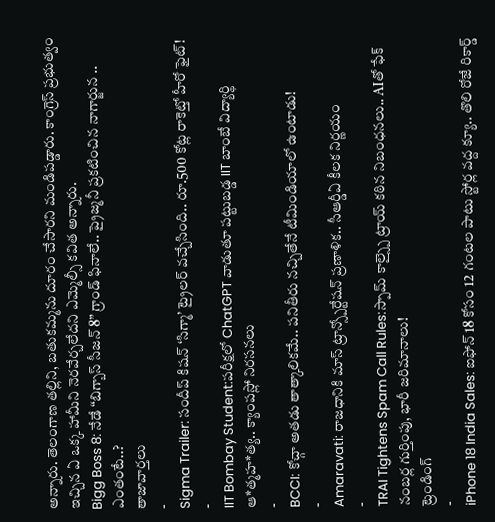అన్నారు. తెలంగాణ తల్లిని, బతుకమ్మను దూరం చేసారని మండిపడ్డారు. కాంగ్రెస్ ప్రభుత్వం ఇచ్చిన ఏ ఒక్క హామీని నెరవేర్చలేదని ఎమ్మెల్సీ కవిత అన్నారు.
Bigg Boss 8: నేడే “బిగ్బాస్ సీజన్ 8” గ్రాండ్ ఫినాలే.. ప్రైజ్మనీ ప్రకటించిన నాగార్జున .. ఎంతంటే..?
తాజావార్తలు
-
Sigma Trailer: సందీప్ కిషన్ ‘సిగ్మా’ ట్రైలర్ వచ్చేసింది.. రూ.500 కోట్ల రాకెట్తో హీరో ఫైట్!
-
IIT Bombay Student:పరీక్షలో ChatGPT వాడుతూ పట్టుబడ్డ IIT బాంబే విద్యార్థి ఆ*త్మహ*త్య.. క్యాంపస్లో నిరసనలు
-
BCCI: కోచ్గా అతడు తాత్కాలికమే.. పనితీరు నచ్చితేనే టీమిండియాలో ఉంటాడు!
-
Amaravati: రాజధానికి మాస్ ట్రాన్స్పోర్టేషన్ ప్రణాళిక.. సీఆర్డీఏ కీలక నిర్ణయం
-
TRAI Tightens Spam Call Rules:స్పామ్ కాల్స్పై ట్రాయ్ కఠిన నిబంధనలు.. AIతో ఫేక్ నంబర్ల గుర్తింపు, భారీ జరిమానాలు!
ట్రెండింగ్
-
iPhone 18 India Sales: ఐఫోన్ 18 కోసం 12 గంటల పాటు స్టోర్ల వద్ద క్యూ.. తొలి రోజే రికార్డ్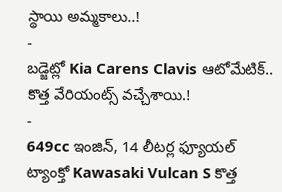స్థాయి అమ్మకాలు..!
-
బడ్జెట్లో Kia Carens Clavis ఆటోమేటిక్.. కొత్త వేరియంట్స్ వచ్చేశాయి.!
-
649cc ఇంజిన్, 14 లీటర్ల ఫ్యూయల్ ట్యాంక్తో Kawasaki Vulcan S కొత్త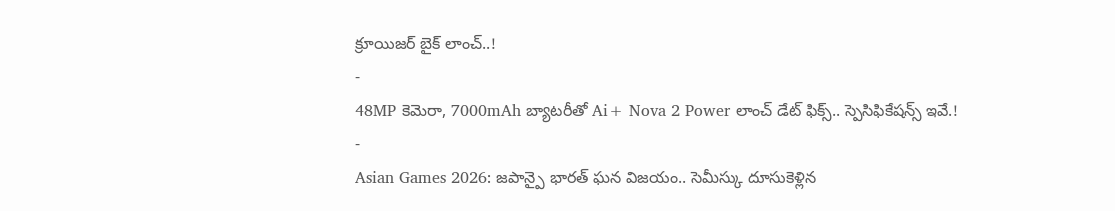క్రూయిజర్ బైక్ లాంచ్..!
-
48MP కెమెరా, 7000mAh బ్యాటరీతో Ai+ Nova 2 Power లాంచ్ డేట్ ఫిక్స్.. స్పెసిఫికేషన్స్ ఇవే.!
-
Asian Games 2026: జపాన్పై భారత్ ఘన విజయం.. సెమీస్కు దూసుకెళ్లిన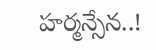హర్మన్సేన..!